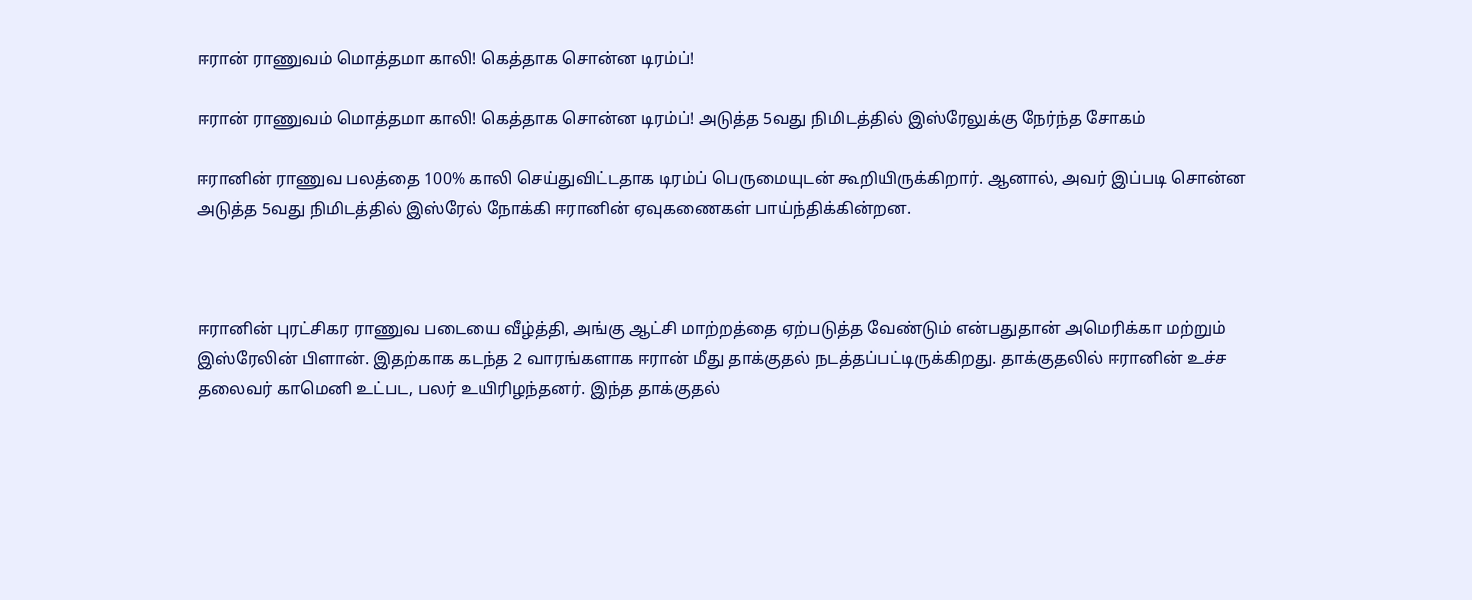ஈரான் ராணுவம் மொத்தமா காலி! கெத்தாக சொன்ன டிரம்ப்!

ஈரான் ராணுவம் மொத்தமா காலி! கெத்தாக சொன்ன டிரம்ப்! அடுத்த 5வது நிமிடத்தில் இஸ்ரேலுக்கு நேர்ந்த சோகம்

ஈரானின் ராணுவ பலத்தை 100% காலி செய்துவிட்டதாக டிரம்ப் பெருமையுடன் கூறியிருக்கிறார். ஆனால், அவர் இப்படி சொன்ன அடுத்த 5வது நிமிடத்தில் இஸ்ரேல் நோக்கி ஈரானின் ஏவுகணைகள் பாய்ந்திக்கின்றன.



ஈரானின் புரட்சிகர ராணுவ படையை வீழ்த்தி, அங்கு ஆட்சி மாற்றத்தை ஏற்படுத்த வேண்டும் என்பதுதான் அமெரிக்கா மற்றும் இஸ்ரேலின் பிளான். இதற்காக கடந்த 2 வாரங்களாக ஈரான் மீது தாக்குதல் நடத்தப்பட்டிருக்கிறது. தாக்குதலில் ஈரானின் உச்ச தலைவர் காமெனி உட்பட, பலர் உயிரிழந்தனர். இந்த தாக்குதல்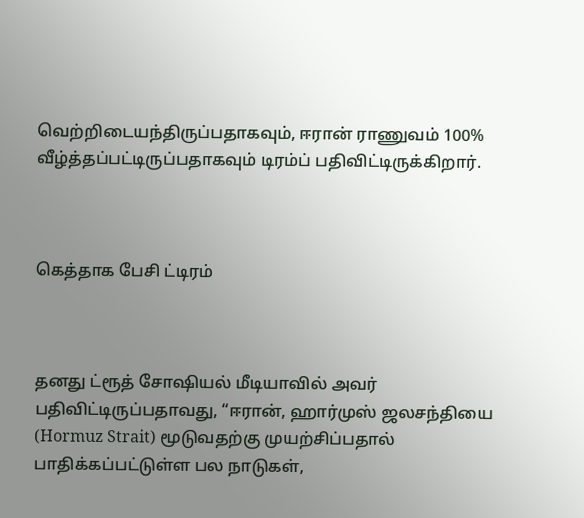வெற்றிடையந்திருப்பதாகவும், ஈரான் ராணுவம் 100% வீழ்த்தப்பட்டிருப்பதாகவும் டிரம்ப் பதிவிட்டிருக்கிறார்.



கெத்தாக பேசி ட்டிரம்



தனது ட்ரூத் சோஷியல் மீடியாவில் அவர் பதிவிட்டிருப்பதாவது, “ஈரான், ஹார்முஸ் ஜலசந்தியை (Hormuz Strait) மூடுவதற்கு முயற்சிப்பதால் பாதிக்கப்பட்டுள்ள பல நாடுகள்,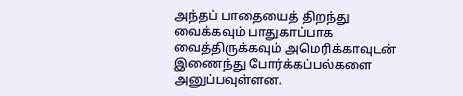அந்தப் பாதையைத் திறந்து வைக்கவும் பாதுகாப்பாக வைத்திருக்கவும் அமெரிக்காவுடன் இணைந்து போர்க்கப்பல்களை அனுப்பவுள்ளன.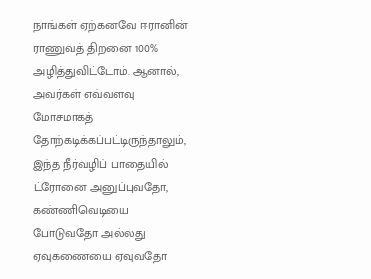நாங்கள் ஏற்கனவே ஈரானின் ராணுவத் திறனை 100% அழித்துவிட்டோம். ஆனால், அவர்கள் எவ்வளவு மோசமாகத் தோற்கடிக்கப்பட்டிருந்தாலும், இந்த நீர்வழிப் பாதையில் ட்ரோனை அனுப்புவதோ, கண்ணிவெடியை போடுவதோ அல்லது ஏவுகணையை ஏவுவதோ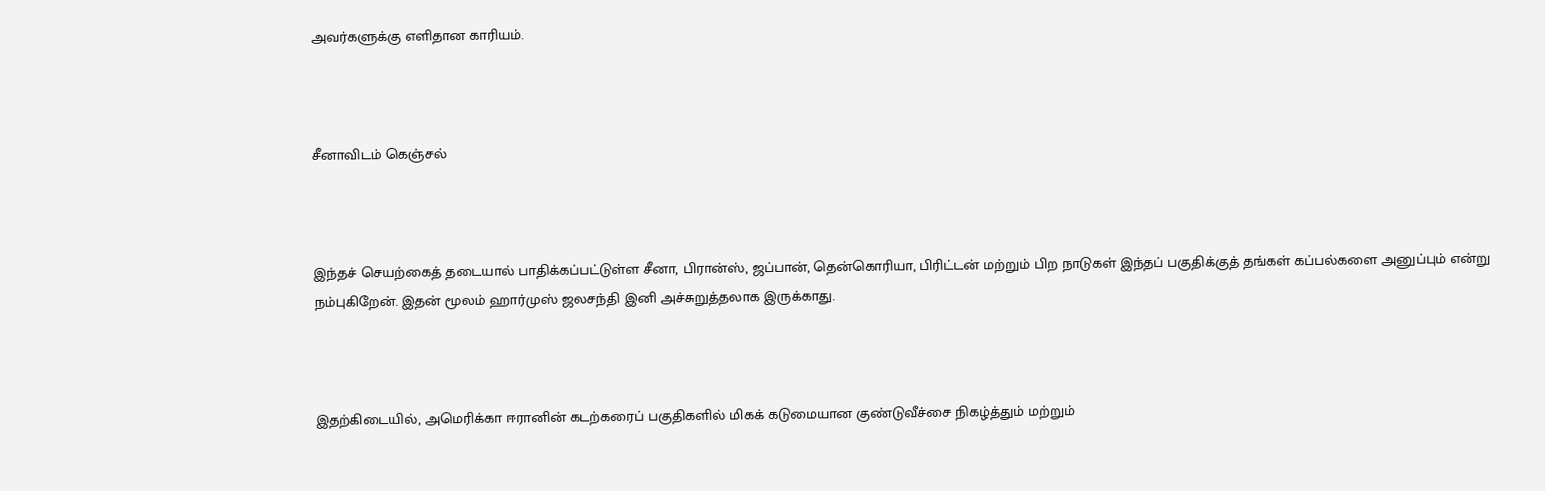அவர்களுக்கு எளிதான காரியம்.



சீனாவிடம் கெஞ்சல்



இந்தச் செயற்கைத் தடையால் பாதிக்கப்பட்டுள்ள சீனா, பிரான்ஸ், ஜப்பான், தென்கொரியா, பிரிட்டன் மற்றும் பிற நாடுகள் இந்தப் பகுதிக்குத் தங்கள் கப்பல்களை அனுப்பும் என்று நம்புகிறேன். இதன் மூலம் ஹார்முஸ் ஜலசந்தி இனி அச்சுறுத்தலாக இருக்காது.



இதற்கிடையில், அமெரிக்கா ஈரானின் கடற்கரைப் பகுதிகளில் மிகக் கடுமையான குண்டுவீச்சை நிகழ்த்தும் மற்றும்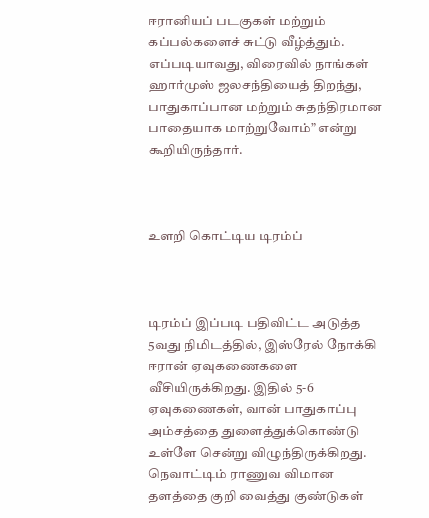ஈரானியப் படகுகள் மற்றும் கப்பல்களைச் சுட்டு வீழ்த்தும். எப்படியாவது, விரைவில் நாங்கள் ஹார்முஸ் ஜலசந்தியைத் திறந்து, பாதுகாப்பான மற்றும் சுதந்திரமான பாதையாக மாற்றுவோம்” என்று கூறியிருந்தார்.



உளறி கொட்டிய டிரம்ப்



டிரம்ப் இப்படி பதிவிட்ட அடுத்த 5வது நிமிடத்தில், இஸ்ரேல் நோக்கி ஈரான் ஏவுகணைகளை வீசியிருக்கிறது. இதில் 5-6 ஏவுகணைகள், வான் பாதுகாப்பு அம்சத்தை துளைத்துக்கொண்டு உள்ளே சென்று விழுந்திருக்கிறது. நெவாட்டிம் ராணுவ விமான தளத்தை குறி வைத்து குண்டுகள்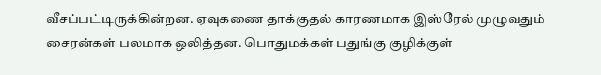வீசப்பட்டிருக்கின்றன. ஏவுகணை தாக்குதல் காரணமாக இஸ்ரேல் முழுவதும் சைரன்கள் பலமாக ஒலித்தன. பொதுமக்கள் பதுங்கு குழிக்குள்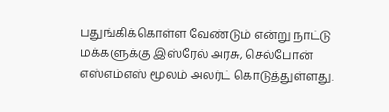பதுங்கிக்கொள்ள வேண்டும் என்று நாட்டு மக்களுக்கு இஸ்ரேல் அரசு, செல்போன் எஸ்எம்எஸ் மூலம் அலர்ட் கொடுத்துள்ளது.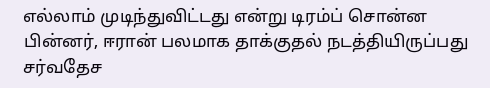எல்லாம் முடிந்துவிட்டது என்று டிரம்ப் சொன்ன பின்னர், ஈரான் பலமாக தாக்குதல் நடத்தியிருப்பது சர்வதேச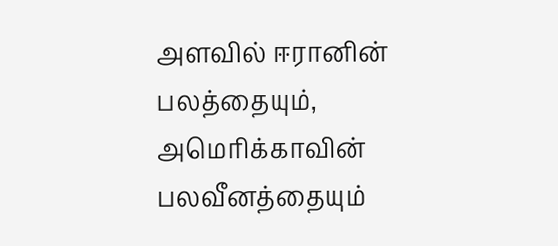அளவில் ஈரானின் பலத்தையும், அமெரிக்காவின் பலவீனத்தையும்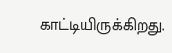காட்டியிருக்கிறது.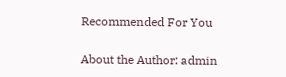Recommended For You

About the Author: admin